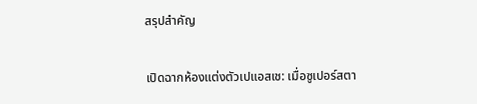สรุปสำคัญ

เปิดฉากห้องแต่งตัวเปแอสเช: เมื่อซูเปอร์สตา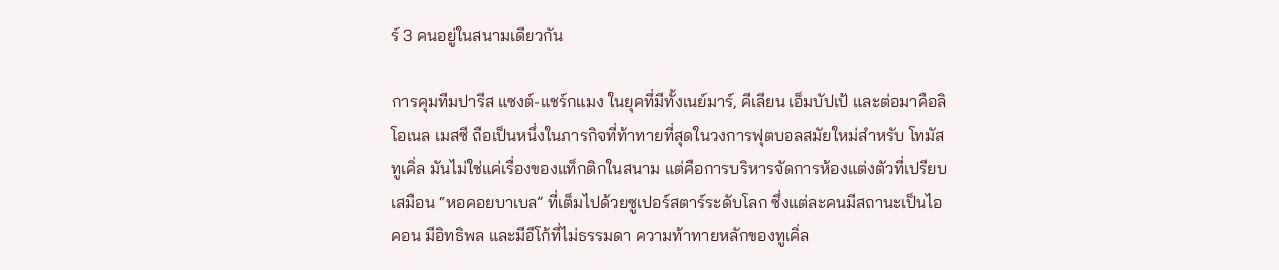ร์ 3 คนอยู่ในสนามเดียวกัน

การคุมทีมปารีส แซงต์-แชร์กแมง ในยุคที่มีทั้งเนย์มาร์, คีเลียน เอ็มบัปเป้ และต่อมาคือลิโอเนล เมสซี ถือเป็นหนึ่งในภารกิจที่ท้าทายที่สุดในวงการฟุตบอลสมัยใหม่สำหรับ โทมัส ทูเคิ่ล มันไม่ใช่แค่เรื่องของแท็กติกในสนาม แต่คือการบริหารจัดการห้องแต่งตัวที่เปรียบเสมือน “หอคอยบาเบล” ที่เต็มไปด้วยซูเปอร์สตาร์ระดับโลก ซึ่งแต่ละคนมีสถานะเป็นไอคอน มีอิทธิพล และมีอีโก้ที่ไม่ธรรมดา ความท้าทายหลักของทูเคิ่ล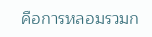คือการหลอมรวมก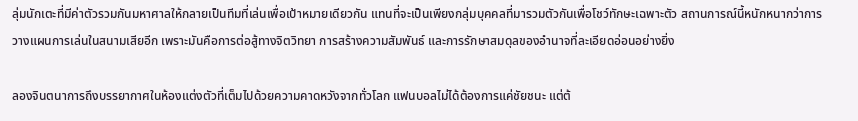ลุ่มนักเตะที่มีค่าตัวรวมกันมหาศาลให้กลายเป็นทีมที่เล่นเพื่อเป้าหมายเดียวกัน แทนที่จะเป็นเพียงกลุ่มบุคคลที่มารวมตัวกันเพื่อโชว์ทักษะเฉพาะตัว สถานการณ์นี้หนักหนากว่าการวางแผนการเล่นในสนามเสียอีก เพราะมันคือการต่อสู้ทางจิตวิทยา การสร้างความสัมพันธ์ และการรักษาสมดุลของอำนาจที่ละเอียดอ่อนอย่างยิ่ง

ลองจินตนาการถึงบรรยากาศในห้องแต่งตัวที่เต็มไปด้วยความคาดหวังจากทั่วโลก แฟนบอลไม่ได้ต้องการแค่ชัยชนะ แต่ต้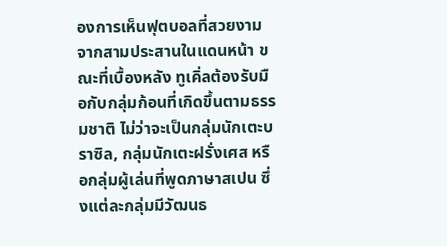องการเห็นฟุตบอลที่สวยงามจากสามประสานในแดนหน้า ขณะที่เบื้องหลัง ทูเคิ่ลต้องรับมือกับกลุ่มก้อนที่เกิดขึ้นตามธรรมชาติ ไม่ว่าจะเป็นกลุ่มนักเตะบราซิล, กลุ่มนักเตะฝรั่งเศส หรือกลุ่มผู้เล่นที่พูดภาษาสเปน ซึ่งแต่ละกลุ่มมีวัฒนธ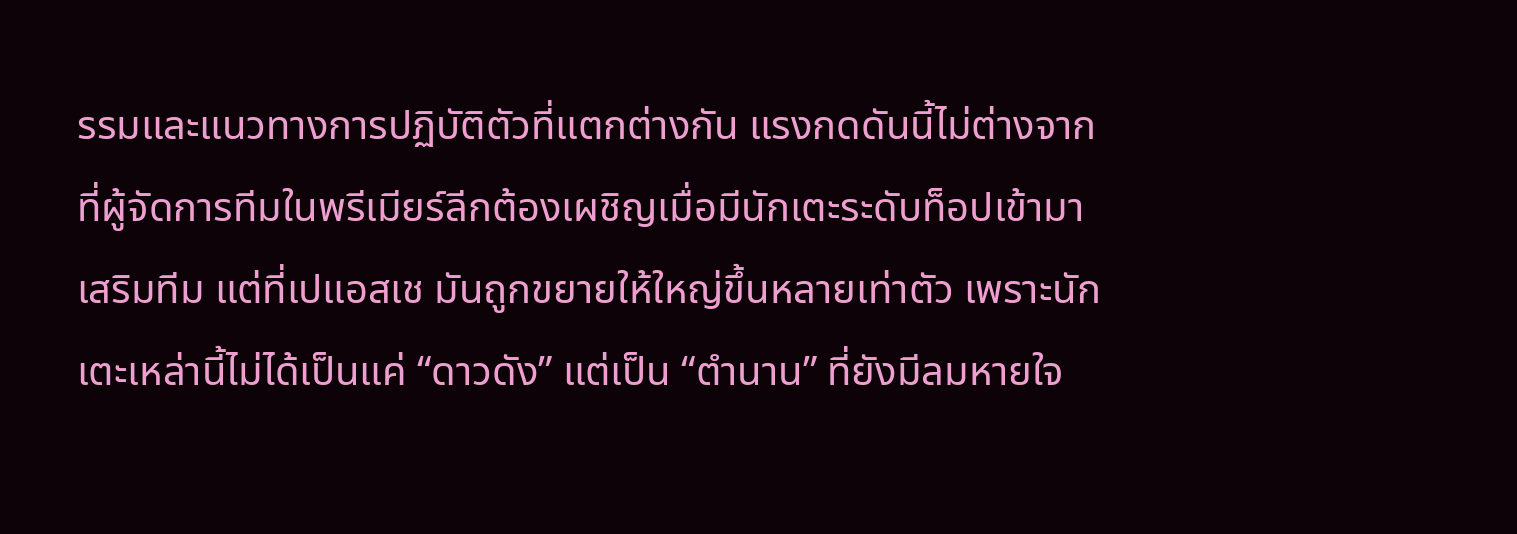รรมและแนวทางการปฏิบัติตัวที่แตกต่างกัน แรงกดดันนี้ไม่ต่างจากที่ผู้จัดการทีมในพรีเมียร์ลีกต้องเผชิญเมื่อมีนักเตะระดับท็อปเข้ามาเสริมทีม แต่ที่เปแอสเช มันถูกขยายให้ใหญ่ขึ้นหลายเท่าตัว เพราะนักเตะเหล่านี้ไม่ได้เป็นแค่ “ดาวดัง” แต่เป็น “ตำนาน” ที่ยังมีลมหายใจ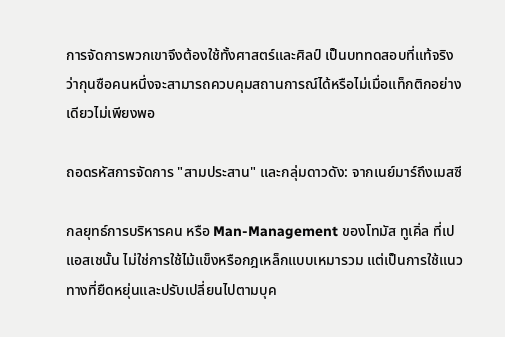การจัดการพวกเขาจึงต้องใช้ทั้งศาสตร์และศิลป์ เป็นบททดสอบที่แท้จริงว่ากุนซือคนหนึ่งจะสามารถควบคุมสถานการณ์ได้หรือไม่เมื่อแท็กติกอย่างเดียวไม่เพียงพอ

ถอดรหัสการจัดการ "สามประสาน" และกลุ่มดาวดัง: จากเนย์มาร์ถึงเมสซี

กลยุทธ์การบริหารคน หรือ Man-Management ของโทมัส ทูเคิ่ล ที่เปแอสเชนั้น ไม่ใช่การใช้ไม้แข็งหรือกฎเหล็กแบบเหมารวม แต่เป็นการใช้แนวทางที่ยืดหยุ่นและปรับเปลี่ยนไปตามบุค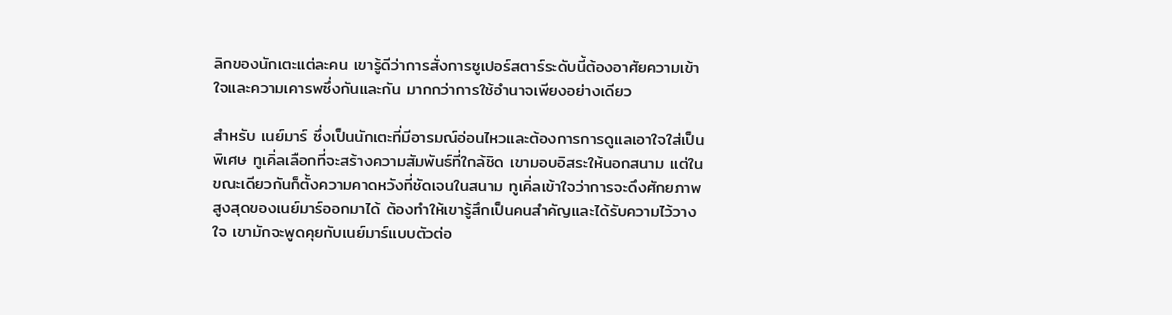ลิกของนักเตะแต่ละคน เขารู้ดีว่าการสั่งการซูเปอร์สตาร์ระดับนี้ต้องอาศัยความเข้าใจและความเคารพซึ่งกันและกัน มากกว่าการใช้อำนาจเพียงอย่างเดียว

สำหรับ เนย์มาร์ ซึ่งเป็นนักเตะที่มีอารมณ์อ่อนไหวและต้องการการดูแลเอาใจใส่เป็นพิเศษ ทูเคิ่ลเลือกที่จะสร้างความสัมพันธ์ที่ใกล้ชิด เขามอบอิสระให้นอกสนาม แต่ในขณะเดียวกันก็ตั้งความคาดหวังที่ชัดเจนในสนาม ทูเคิ่ลเข้าใจว่าการจะดึงศักยภาพสูงสุดของเนย์มาร์ออกมาได้ ต้องทำให้เขารู้สึกเป็นคนสำคัญและได้รับความไว้วางใจ เขามักจะพูดคุยกับเนย์มาร์แบบตัวต่อ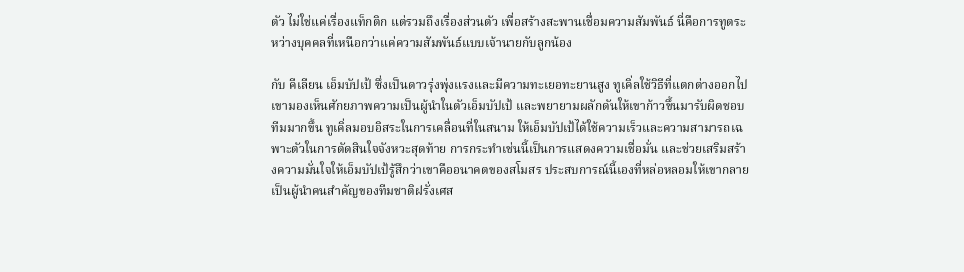ตัว ไม่ใช่แค่เรื่องแท็กติก แต่รวมถึงเรื่องส่วนตัว เพื่อสร้างสะพานเชื่อมความสัมพันธ์ นี่คือการทูตระหว่างบุคคลที่เหนือกว่าแค่ความสัมพันธ์แบบเจ้านายกับลูกน้อง

กับ คีเลียน เอ็มบัปเป้ ซึ่งเป็นดาวรุ่งพุ่งแรงและมีความทะเยอทะยานสูง ทูเคิ่ลใช้วิธีที่แตกต่างออกไป เขามองเห็นศักยภาพความเป็นผู้นำในตัวเอ็มบัปเป้ และพยายามผลักดันให้เขาก้าวขึ้นมารับผิดชอบทีมมากขึ้น ทูเคิ่ลมอบอิสระในการเคลื่อนที่ในสนาม ให้เอ็มบัปเป้ได้ใช้ความเร็วและความสามารถเฉพาะตัวในการตัดสินใจจังหวะสุดท้าย การกระทำเช่นนี้เป็นการแสดงความเชื่อมั่น และช่วยเสริมสร้างความมั่นใจให้เอ็มบัปเป้รู้สึกว่าเขาคืออนาคตของสโมสร ประสบการณ์นี้เองที่หล่อหลอมให้เขากลายเป็นผู้นำคนสำคัญของทีมชาติฝรั่งเศส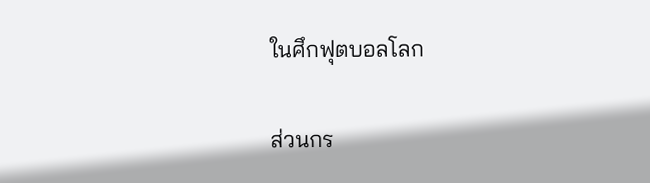ในศึกฟุตบอลโลก

ส่วนกร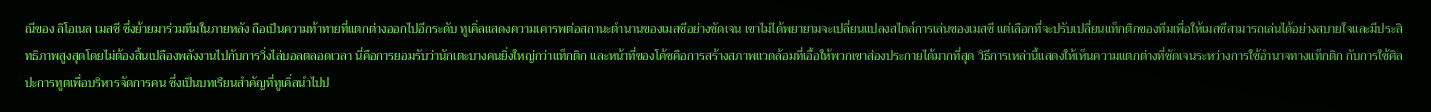ณีของ ลิโอเนล เมสซี ซึ่งย้ายมาร่วมทีมในภายหลัง ถือเป็นความท้าทายที่แตกต่างออกไปอีกระดับ ทูเคิ่ลแสดงความเคารพต่อสถานะตำนานของเมสซีอย่างชัดเจน เขาไม่ได้พยายามจะเปลี่ยนแปลงสไตล์การเล่นของเมสซี แต่เลือกที่จะปรับเปลี่ยนแท็กติกของทีมเพื่อให้เมสซีสามารถเล่นได้อย่างสบายใจและมีประสิทธิภาพสูงสุดโดยไม่ต้องสิ้นเปลืองพลังงานไปกับการวิ่งไล่บอลตลอดเวลา นี่คือการยอมรับว่านักเตะบางคนยิ่งใหญ่กว่าแท็กติก และหน้าที่ของโค้ชคือการสร้างสภาพแวดล้อมที่เอื้อให้พวกเขาส่องประกายได้มากที่สุด วิธีการเหล่านี้แสดงให้เห็นความแตกต่างที่ชัดเจนระหว่างการใช้อำนาจทางแท็กติก กับการใช้ศิลปะการทูตเพื่อบริหารจัดการคน ซึ่งเป็นบทเรียนสำคัญที่ทูเคิ่ลนำไปป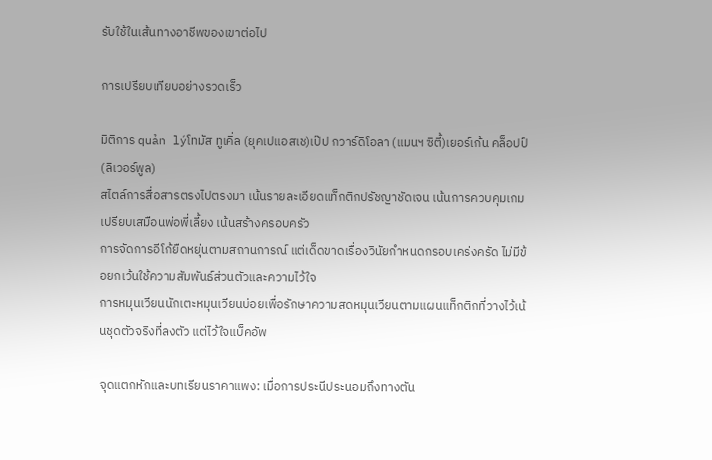รับใช้ในเส้นทางอาชีพของเขาต่อไป

การเปรียบเทียบอย่างรวดเร็ว

มิติการ quản lýโทมัส ทูเคิ่ล (ยุคเปแอสเช)เป๊ป กวาร์ดิโอลา (แมนฯ ซิตี้)เยอร์เก้น คล็อปป์ (ลิเวอร์พูล)
สไตล์การสื่อสารตรงไปตรงมา เน้นรายละเอียดแท็กติกปรัชญาชัดเจน เน้นการควบคุมเกมเปรียบเสมือนพ่อพี่เลี้ยง เน้นสร้างครอบครัว
การจัดการอีโก้ยืดหยุ่นตามสถานการณ์ แต่เด็ดขาดเรื่องวินัยกำหนดกรอบเคร่งครัด ไม่มีข้อยกเว้นใช้ความสัมพันธ์ส่วนตัวและความไว้ใจ
การหมุนเวียนนักเตะหมุนเวียนบ่อยเพื่อรักษาความสดหมุนเวียนตามแผนแท็กติกที่วางไว้เน้นชุดตัวจริงที่ลงตัว แต่ไว้ใจแบ็คอัพ

จุดแตกหักและบทเรียนราคาแพง: เมื่อการประนีประนอมถึงทางตัน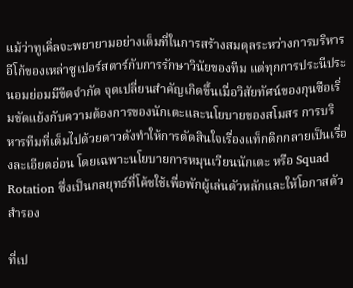แม้ว่าทูเคิ่ลจะพยายามอย่างเต็มที่ในการสร้างสมดุลระหว่างการบริหารอีโก้ของเหล่าซูเปอร์สตาร์กับการรักษาวินัยของทีม แต่ทุกการประนีประนอมย่อมมีขีดจำกัด จุดเปลี่ยนสำคัญเกิดขึ้นเมื่อวิสัยทัศน์ของกุนซือเริ่มขัดแย้งกับความต้องการของนักเตะและนโยบายของสโมสร การบริหารทีมที่เต็มไปด้วยดาวดังทำให้การตัดสินใจเรื่องแท็กติกกลายเป็นเรื่องละเอียดอ่อน โดยเฉพาะนโยบายการหมุนเวียนนักเตะ หรือ Squad Rotation ซึ่งเป็นกลยุทธ์ที่โค้ชใช้เพื่อพักผู้เล่นตัวหลักและให้โอกาสตัวสำรอง

ที่เป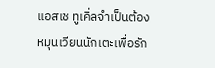แอสเช ทูเคิ่ลจำเป็นต้องหมุนเวียนนักเตะเพื่อรัก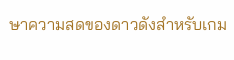ษาความสดของดาวดังสำหรับเกม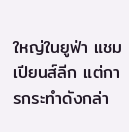ใหญ่ในยูฟ่า แชมเปียนส์ลีก แต่การกระทำดังกล่า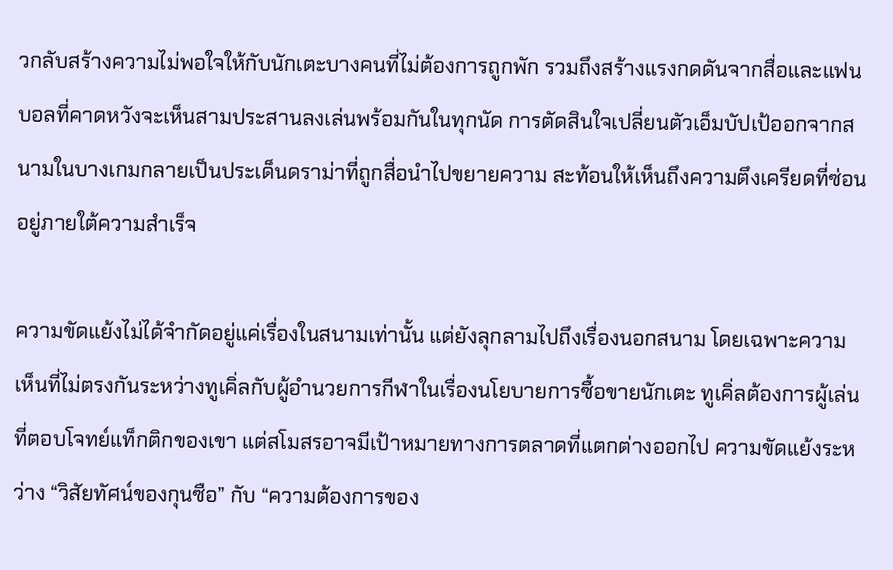วกลับสร้างความไม่พอใจให้กับนักเตะบางคนที่ไม่ต้องการถูกพัก รวมถึงสร้างแรงกดดันจากสื่อและแฟนบอลที่คาดหวังจะเห็นสามประสานลงเล่นพร้อมกันในทุกนัด การตัดสินใจเปลี่ยนตัวเอ็มบัปเป้ออกจากสนามในบางเกมกลายเป็นประเด็นดราม่าที่ถูกสื่อนำไปขยายความ สะท้อนให้เห็นถึงความตึงเครียดที่ซ่อนอยู่ภายใต้ความสำเร็จ

ความขัดแย้งไม่ได้จำกัดอยู่แค่เรื่องในสนามเท่านั้น แต่ยังลุกลามไปถึงเรื่องนอกสนาม โดยเฉพาะความเห็นที่ไม่ตรงกันระหว่างทูเคิ่ลกับผู้อำนวยการกีฬาในเรื่องนโยบายการซื้อขายนักเตะ ทูเคิ่ลต้องการผู้เล่นที่ตอบโจทย์แท็กติกของเขา แต่สโมสรอาจมีเป้าหมายทางการตลาดที่แตกต่างออกไป ความขัดแย้งระหว่าง “วิสัยทัศน์ของกุนซือ” กับ “ความต้องการของ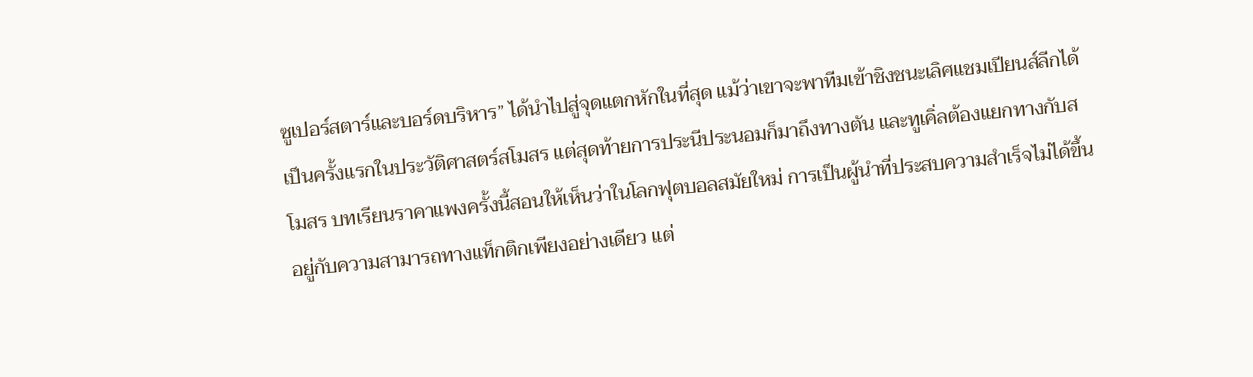ซูเปอร์สตาร์และบอร์ดบริหาร” ได้นำไปสู่จุดแตกหักในที่สุด แม้ว่าเขาจะพาทีมเข้าชิงชนะเลิศแชมเปียนส์ลีกได้เป็นครั้งแรกในประวัติศาสตร์สโมสร แต่สุดท้ายการประนีประนอมก็มาถึงทางตัน และทูเคิ่ลต้องแยกทางกับสโมสร บทเรียนราคาแพงครั้งนี้สอนให้เห็นว่าในโลกฟุตบอลสมัยใหม่ การเป็นผู้นำที่ประสบความสำเร็จไม่ได้ขึ้นอยู่กับความสามารถทางแท็กติกเพียงอย่างเดียว แต่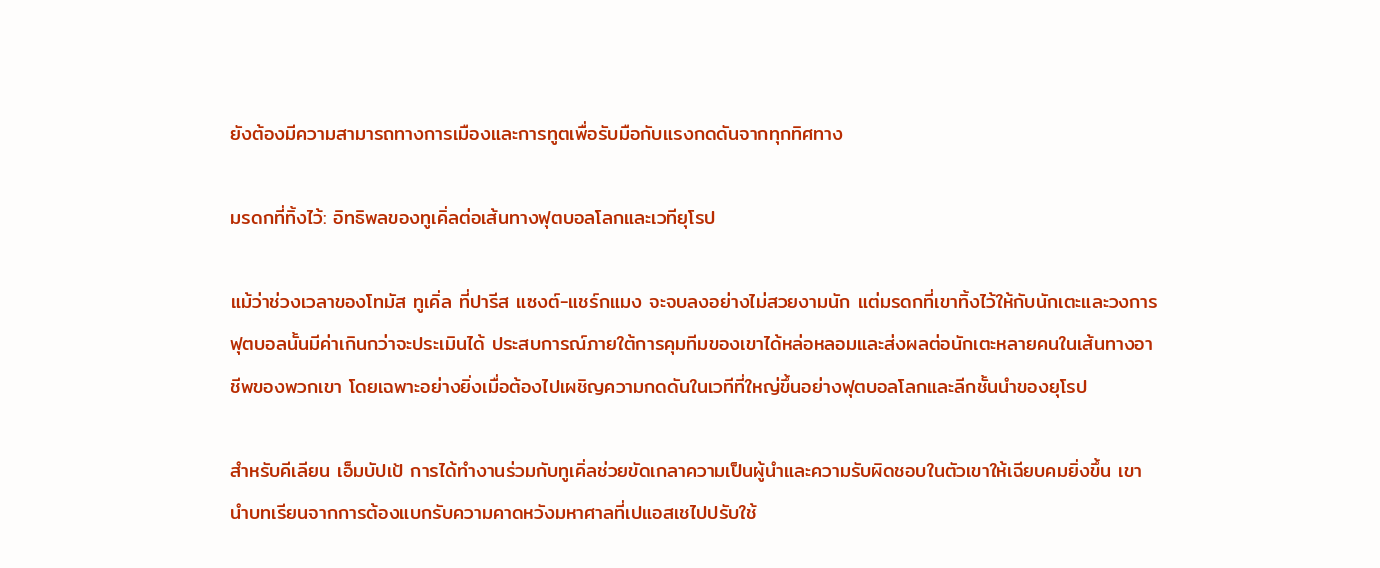ยังต้องมีความสามารถทางการเมืองและการทูตเพื่อรับมือกับแรงกดดันจากทุกทิศทาง

มรดกที่ทิ้งไว้: อิทธิพลของทูเคิ่ลต่อเส้นทางฟุตบอลโลกและเวทียุโรป

แม้ว่าช่วงเวลาของโทมัส ทูเคิ่ล ที่ปารีส แซงต์-แชร์กแมง จะจบลงอย่างไม่สวยงามนัก แต่มรดกที่เขาทิ้งไว้ให้กับนักเตะและวงการฟุตบอลนั้นมีค่าเกินกว่าจะประเมินได้ ประสบการณ์ภายใต้การคุมทีมของเขาได้หล่อหลอมและส่งผลต่อนักเตะหลายคนในเส้นทางอาชีพของพวกเขา โดยเฉพาะอย่างยิ่งเมื่อต้องไปเผชิญความกดดันในเวทีที่ใหญ่ขึ้นอย่างฟุตบอลโลกและลีกชั้นนำของยุโรป

สำหรับคีเลียน เอ็มบัปเป้ การได้ทำงานร่วมกับทูเคิ่ลช่วยขัดเกลาความเป็นผู้นำและความรับผิดชอบในตัวเขาให้เฉียบคมยิ่งขึ้น เขานำบทเรียนจากการต้องแบกรับความคาดหวังมหาศาลที่เปแอสเชไปปรับใช้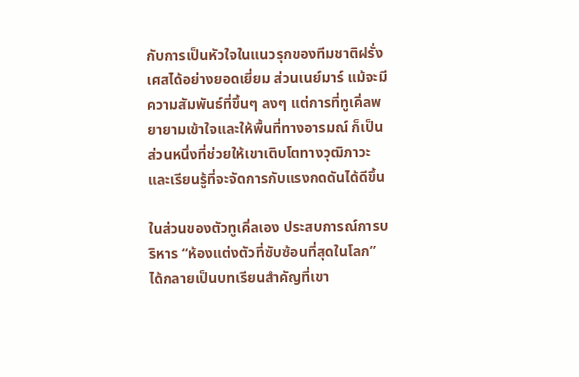กับการเป็นหัวใจในแนวรุกของทีมชาติฝรั่งเศสได้อย่างยอดเยี่ยม ส่วนเนย์มาร์ แม้จะมีความสัมพันธ์ที่ขึ้นๆ ลงๆ แต่การที่ทูเคิ่ลพยายามเข้าใจและให้พื้นที่ทางอารมณ์ ก็เป็นส่วนหนึ่งที่ช่วยให้เขาเติบโตทางวุฒิภาวะและเรียนรู้ที่จะจัดการกับแรงกดดันได้ดีขึ้น

ในส่วนของตัวทูเคิ่ลเอง ประสบการณ์การบริหาร “ห้องแต่งตัวที่ซับซ้อนที่สุดในโลก” ได้กลายเป็นบทเรียนสำคัญที่เขา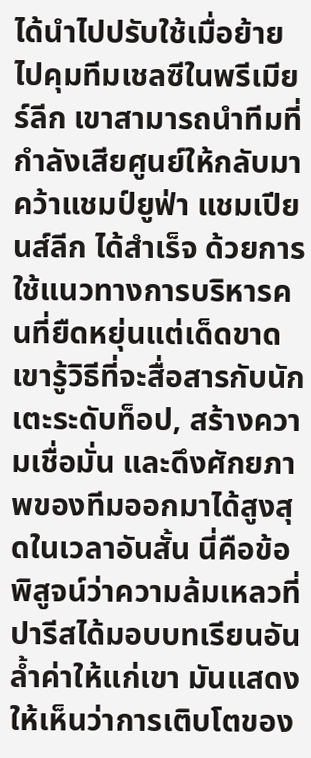ได้นำไปปรับใช้เมื่อย้ายไปคุมทีมเชลซีในพรีเมียร์ลีก เขาสามารถนำทีมที่กำลังเสียศูนย์ให้กลับมาคว้าแชมป์ยูฟ่า แชมเปียนส์ลีก ได้สำเร็จ ด้วยการใช้แนวทางการบริหารคนที่ยืดหยุ่นแต่เด็ดขาด เขารู้วิธีที่จะสื่อสารกับนักเตะระดับท็อป, สร้างความเชื่อมั่น และดึงศักยภาพของทีมออกมาได้สูงสุดในเวลาอันสั้น นี่คือข้อพิสูจน์ว่าความล้มเหลวที่ปารีสได้มอบบทเรียนอันล้ำค่าให้แก่เขา มันแสดงให้เห็นว่าการเติบโตของ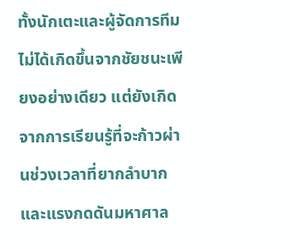ทั้งนักเตะและผู้จัดการทีมไม่ได้เกิดขึ้นจากชัยชนะเพียงอย่างเดียว แต่ยังเกิดจากการเรียนรู้ที่จะก้าวผ่านช่วงเวลาที่ยากลำบากและแรงกดดันมหาศาล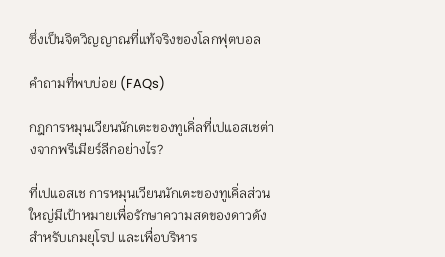ซึ่งเป็นจิตวิญญาณที่แท้จริงของโลกฟุตบอล

คำถามที่พบบ่อย (FAQs)

กฎการหมุนเวียนนักเตะของทูเคิ่ลที่เปแอสเชต่างจากพรีเมียร์ลีกอย่างไร?

ที่เปแอสเช การหมุนเวียนนักเตะของทูเคิ่ลส่วนใหญ่มีเป้าหมายเพื่อรักษาความสดของดาวดังสำหรับเกมยุโรป และเพื่อบริหาร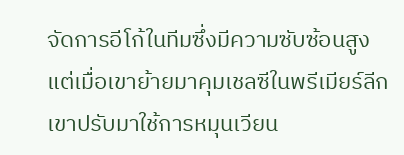จัดการอีโก้ในทีมซึ่งมีความซับซ้อนสูง แต่เมื่อเขาย้ายมาคุมเชลซีในพรีเมียร์ลีก เขาปรับมาใช้การหมุนเวียน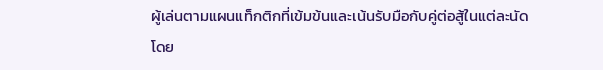ผู้เล่นตามแผนแท็กติกที่เข้มข้นและเน้นรับมือกับคู่ต่อสู้ในแต่ละนัดโดย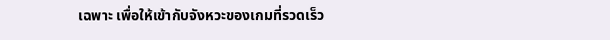เฉพาะ เพื่อให้เข้ากับจังหวะของเกมที่รวดเร็ว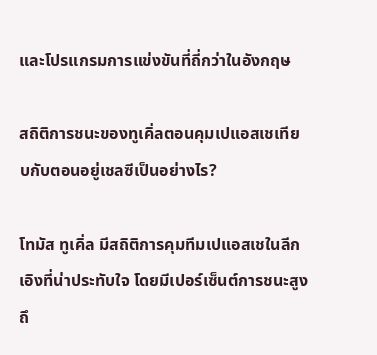และโปรแกรมการแข่งขันที่ถี่กว่าในอังกฤษ

สถิติการชนะของทูเคิ่ลตอนคุมเปแอสเชเทียบกับตอนอยู่เชลซีเป็นอย่างไร?

โทมัส ทูเคิ่ล มีสถิติการคุมทีมเปแอสเชในลีกเอิงที่น่าประทับใจ โดยมีเปอร์เซ็นต์การชนะสูงถึ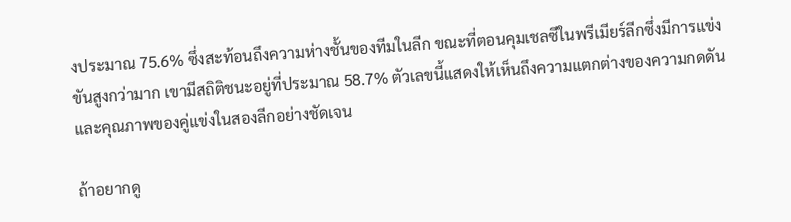งประมาณ 75.6% ซึ่งสะท้อนถึงความห่างชั้นของทีมในลีก ขณะที่ตอนคุมเชลซีในพรีเมียร์ลีกซึ่งมีการแข่งขันสูงกว่ามาก เขามีสถิติชนะอยู่ที่ประมาณ 58.7% ตัวเลขนี้แสดงให้เห็นถึงความแตกต่างของความกดดันและคุณภาพของคู่แข่งในสองลีกอย่างชัดเจน

ถ้าอยากดู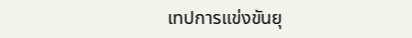เทปการแข่งขันยุ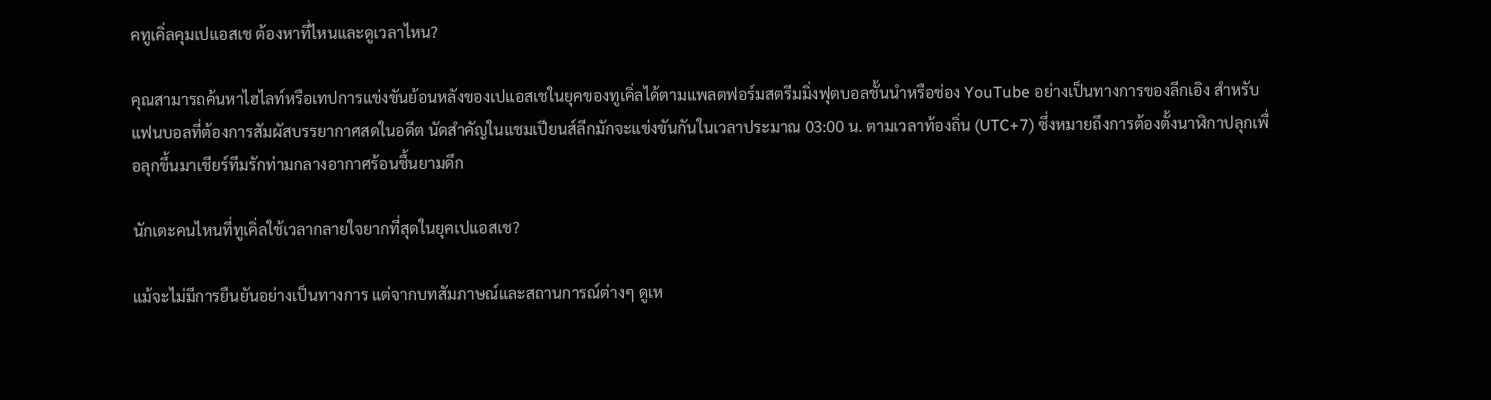คทูเคิ่ลคุมเปแอสเช ต้องหาที่ไหนและดูเวลาไหน?

คุณสามารถค้นหาไฮไลท์หรือเทปการแข่งขันย้อนหลังของเปแอสเชในยุคของทูเคิ่ลได้ตามแพลตฟอร์มสตรีมมิ่งฟุตบอลชั้นนำหรือช่อง YouTube อย่างเป็นทางการของลีกเอิง สำหรับแฟนบอลที่ต้องการสัมผัสบรรยากาศสดในอดีต นัดสำคัญในแชมเปียนส์ลีกมักจะแข่งขันกันในเวลาประมาณ 03:00 น. ตามเวลาท้องถิ่น (UTC+7) ซึ่งหมายถึงการต้องตั้งนาฬิกาปลุกเพื่อลุกขึ้นมาเชียร์ทีมรักท่ามกลางอากาศร้อนชื้นยามดึก

นักเตะคนไหนที่ทูเคิ่ลใช้เวลากลายใจยากที่สุดในยุคเปแอสเช?

แม้จะไม่มีการยืนยันอย่างเป็นทางการ แต่จากบทสัมภาษณ์และสถานการณ์ต่างๆ ดูเห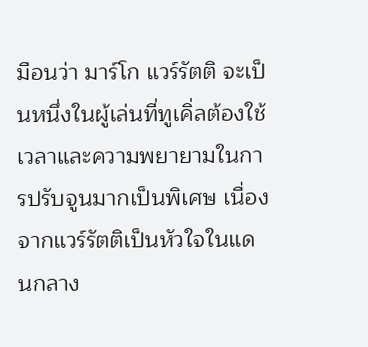มือนว่า มาร์โก แวร์รัตติ จะเป็นหนึ่งในผู้เล่นที่ทูเคิ่ลต้องใช้เวลาและความพยายามในการปรับจูนมากเป็นพิเศษ เนื่องจากแวร์รัตติเป็นหัวใจในแดนกลาง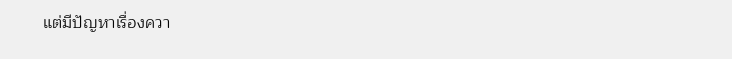แต่มีปัญหาเรื่องควา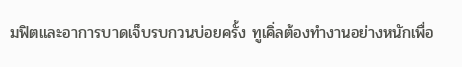มฟิตและอาการบาดเจ็บรบกวนบ่อยครั้ง ทูเคิ่ลต้องทำงานอย่างหนักเพื่อ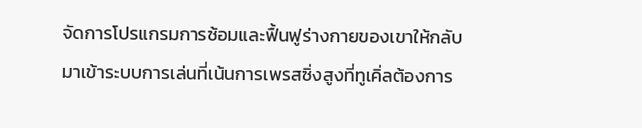จัดการโปรแกรมการซ้อมและฟื้นฟูร่างกายของเขาให้กลับมาเข้าระบบการเล่นที่เน้นการเพรสซิ่งสูงที่ทูเคิ่ลต้องการ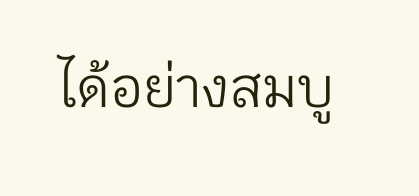ได้อย่างสมบู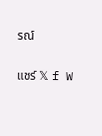รณ์

แชร์ 𝕏 f W